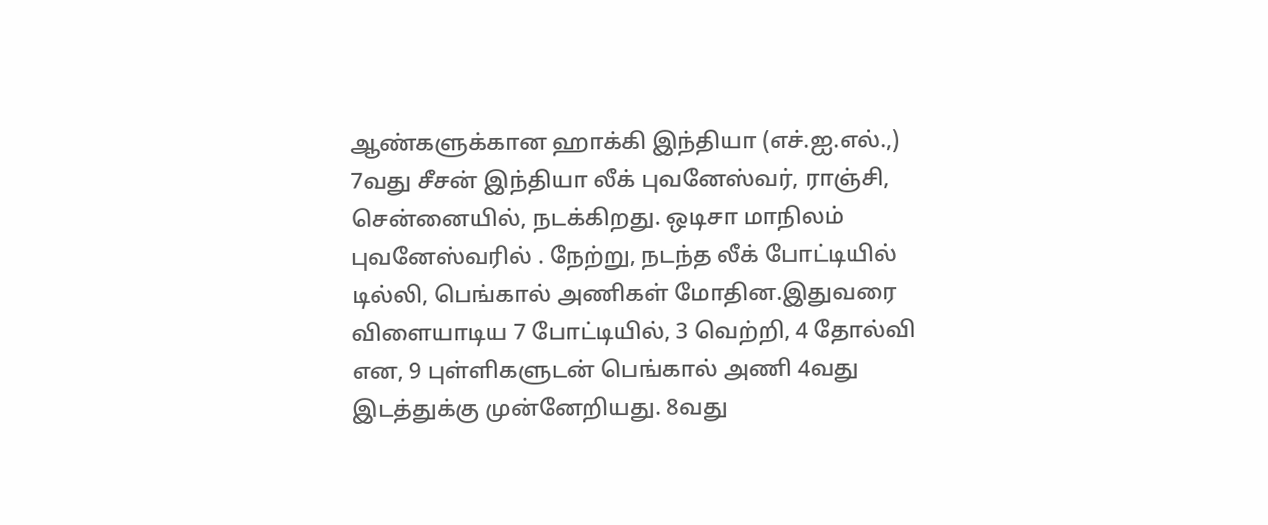ஆண்களுக்கான ஹாக்கி இந்தியா (எச்.ஐ.எல்.,) 7வது சீசன் இந்தியா லீக் புவனேஸ்வர், ராஞ்சி, சென்னையில், நடக்கிறது. ஒடிசா மாநிலம் புவனேஸ்வரில் . நேற்று, நடந்த லீக் போட்டியில் டில்லி, பெங்கால் அணிகள் மோதின.இதுவரை விளையாடிய 7 போட்டியில், 3 வெற்றி, 4 தோல்வி என, 9 புள்ளிகளுடன் பெங்கால் அணி 4வது இடத்துக்கு முன்னேறியது. 8வது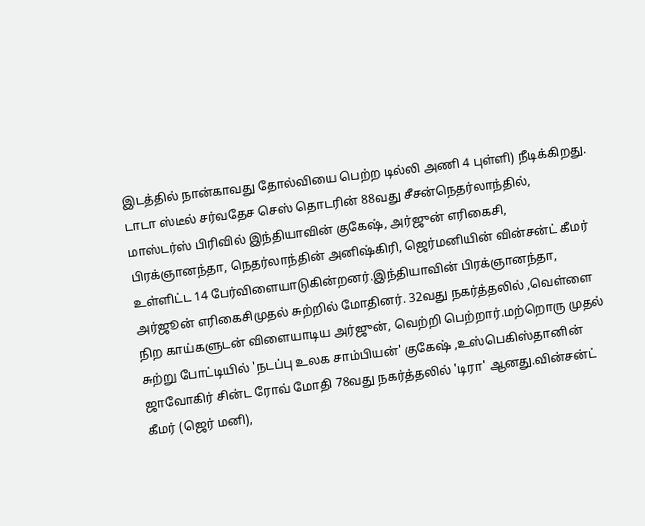இடத்தில் நான்காவது தோல்வியை பெற்ற டில்லி அணி 4 புள்ளி) நீடிக்கிறது.
டாடா ஸ்டீல் சர்வதேச செஸ் தொடரின் 88வது சீசன்நெதர்லாந்தில், மாஸ்டர்ஸ் பிரிவில் இந்தியாவின் குகேஷ், அர்ஜுன் எரிகைசி, பிரக்ஞானந்தா, நெதர்லாந்தின் அனிஷ்கிரி, ஜெர்மனியின் வின்சன்ட் கீமர் உள்ளிட்ட 14 பேர்விளையாடுகின்றனர்.இந்தியாவின் பிரக்ஞானந்தா, அர்ஜூன் எரிகைசிமுதல் சுற்றில் மோதினர். 32வது நகர்த்தலில் ,வெள்ளை நிற காய்களுடன் விளையாடிய அர்ஜுன், வெற்றி பெற்றார்.மற்றொரு முதல் சுற்று போட்டியில் 'நடப்பு உலக சாம்பியன்' குகேஷ் ,உஸ்பெகிஸ்தானின் ஜாவோகிர் சின்ட ரோவ் மோதி 78வது நகர்த்தலில் 'டிரா' ஆனது.வின்சன்ட் கீமர் (ஜெர் மனி),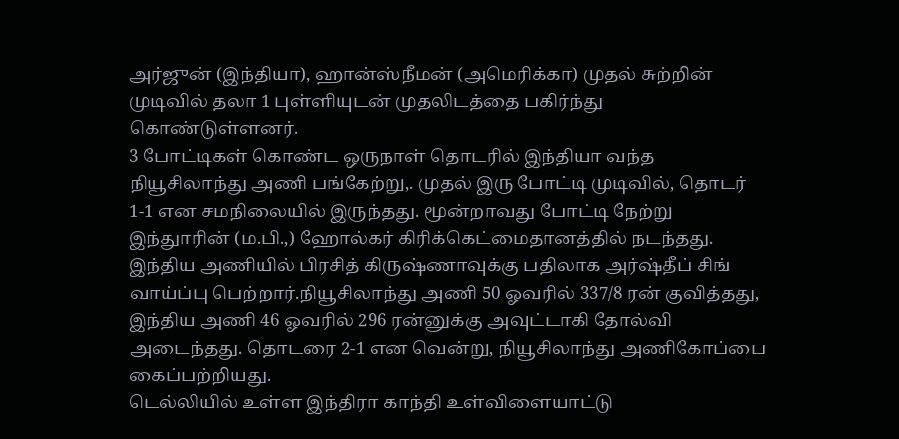அர்ஜுன் (இந்தியா), ஹான்ஸ்நீமன் (அமெரிக்கா) முதல் சுற்றின் முடிவில் தலா 1 புள்ளியுடன் முதலிடத்தை பகிர்ந்து கொண்டுள்ளனர்.
3 போட்டிகள் கொண்ட ஒருநாள் தொடரில் இந்தியா வந்த நியூசிலாந்து அணி பங்கேற்று,. முதல் இரு போட்டி முடிவில், தொடர் 1-1 என சமநிலையில் இருந்தது. மூன்றாவது போட்டி நேற்று இந்துாரின் (ம.பி.,) ஹோல்கர் கிரிக்கெட்மைதானத்தில் நடந்தது. இந்திய அணியில் பிரசித் கிருஷ்ணாவுக்கு பதிலாக அர்ஷ்தீப் சிங் வாய்ப்பு பெற்றார்.நியூசிலாந்து அணி 50 ஓவரில் 337/8 ரன் குவித்தது, இந்திய அணி 46 ஓவரில் 296 ரன்னுக்கு அவுட்டாகி தோல்வி அடைந்தது. தொடரை 2-1 என வென்று, நியூசிலாந்து அணிகோப்பை கைப்பற்றியது.
டெல்லியில் உள்ள இந்திரா காந்தி உள்விளையாட்டு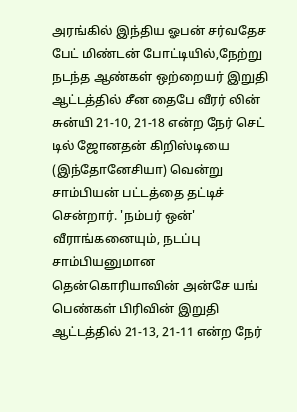அரங்கில் இந்திய ஓபன் சர்வதேச பேட் மிண்டன் போட்டியில்,நேற்று நடந்த ஆண்கள் ஒற்றையர் இறுதி ஆட்டத்தில் சீன தைபே வீரர் லின் சுன்யி 21-10, 21-18 என்ற நேர் செட் டில் ஜோனதன் கிறிஸ்டியை (இந்தோனேசியா) வென்று சாம்பியன் பட்டத்தை தட்டிச் சென்றார். 'நம்பர் ஒன்' வீராங்கனையும், நடப்பு சாம்பியனுமான தென்கொரியாவின் அன்சே யங் பெண்கள் பிரிவின் இறுதி ஆட்டத்தில் 21-13, 21-11 என்ற நேர்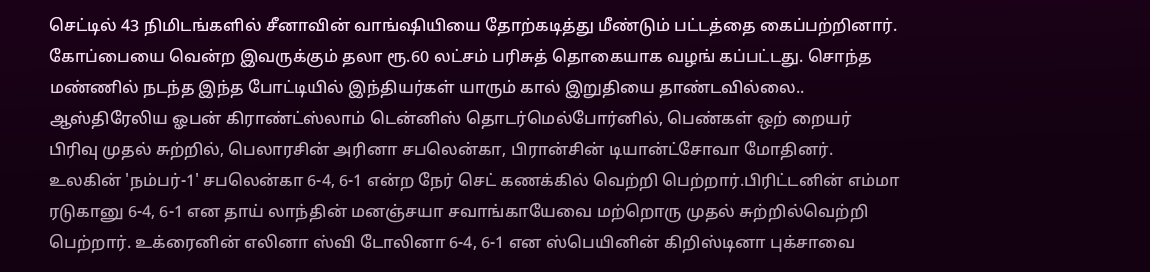செட்டில் 43 நிமிடங்களில் சீனாவின் வாங்ஷியியை தோற்கடித்து மீண்டும் பட்டத்தை கைப்பற்றினார். கோப்பையை வென்ற இவருக்கும் தலா ரூ.60 லட்சம் பரிசுத் தொகையாக வழங் கப்பட்டது. சொந்த மண்ணில் நடந்த இந்த போட்டியில் இந்தியர்கள் யாரும் கால் இறுதியை தாண்டவில்லை..
ஆஸ்திரேலிய ஓபன் கிராண்ட்ஸ்லாம் டென்னிஸ் தொடர்மெல்போர்னில், பெண்கள் ஒற் றையர் பிரிவு முதல் சுற்றில், பெலாரசின் அரினா சபலென்கா, பிரான்சின் டியான்ட்சோவா மோதினர். உலகின் 'நம்பர்-1' சபலென்கா 6-4, 6-1 என்ற நேர் செட் கணக்கில் வெற்றி பெற்றார்.பிரிட்டனின் எம்மா ரடுகானு 6-4, 6-1 என தாய் லாந்தின் மனஞ்சயா சவாங்காயேவை மற்றொரு முதல் சுற்றில்வெற்றி பெற்றார். உக்ரைனின் எலினா ஸ்வி டோலினா 6-4, 6-1 என ஸ்பெயினின் கிறிஸ்டினா புக்சாவை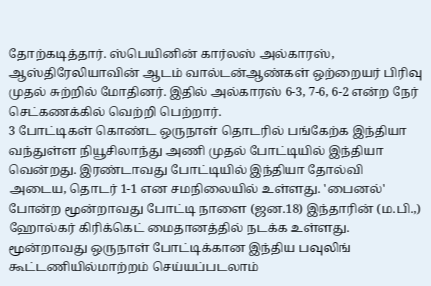தோற்கடித்தார். ஸ்பெயினின் கார்லஸ் அல்காரஸ், ஆஸ்திரேலியாவின் ஆடம் வால்டன்ஆண்கள் ஒற்றையர் பிரிவு முதல் சுற்றில் மோதினர். இதில் அல்காரஸ் 6-3, 7-6, 6-2 என்ற நேர் செட்கணக்கில் வெற்றி பெற்றார்.
3 போட்டிகள் கொண்ட ஒருநாள் தொடரில் பங்கேற்க இந்தியா வந்துள்ள நியூசிலாந்து அணி முதல் போட்டியில் இந்தியா வென்றது. இரண்டாவது போட்டியில் இந்தியா தோல்வி அடைய, தொடர் 1-1 என சமநிலையில் உள்ளது. 'பைனல்' போன்ற மூன்றாவது போட்டி நாளை (ஜன.18) இந்தாரின் (ம.பி.,) ஹோல்கர் கிரிக்கெட் மைதானத்தில் நடக்க உள்ளது. மூன்றாவது ஒருநாள் போட்டிக்கான இந்திய பவுலிங் கூட்டணியில்மாற்றம் செய்யப்படலாம்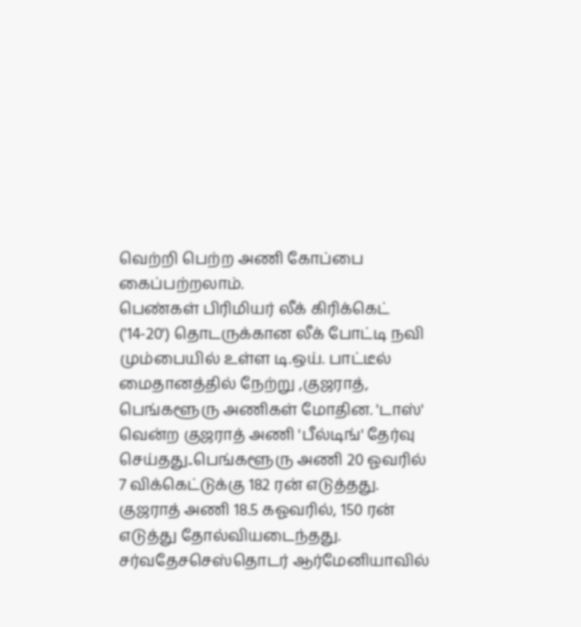வெற்றி பெற்ற அணி கோப்பை கைப்பற்றலாம்.
பெண்கள் பிரிமியர் லீக் கிரிக்கெட் ('14-20') தொடருக்கான லீக் போட்டி நவி மும்பையில் உள்ள டி.ஒய். பாட்டீல் மைதானத்தில் நேற்று ,குஜராத், பெங்களூரு அணிகள் மோதின. 'டாஸ்' வென்ற குஜராத் அணி 'பீல்டிங்' தேர்வு செய்தது..பெங்களூரு அணி 20 ஓவரில் 7 விக்கெட்டுக்கு 182 ரன் எடுத்தது. குஜராத் அணி 18.5 கஓவரில், 150 ரன் எடுத்து தோல்வியடைந்தது.
சர்வதேசசெஸ்தொடர் ஆர்மேனியாவில்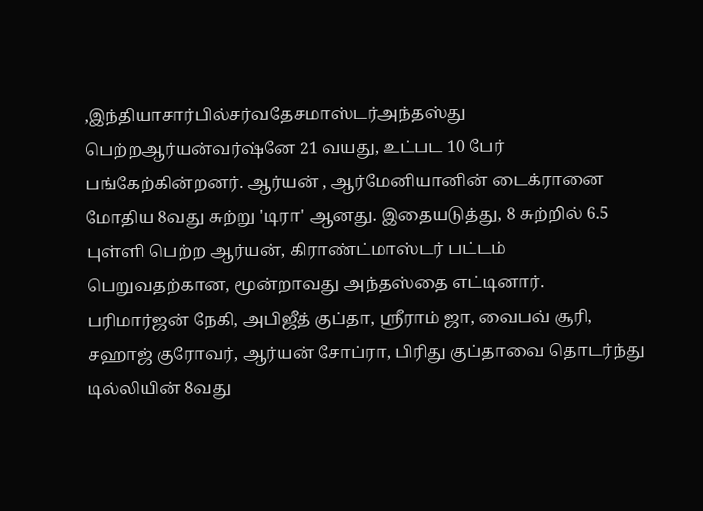,இந்தியாசார்பில்சர்வதேசமாஸ்டர்அந்தஸ்து பெற்றஆர்யன்வர்ஷ்னே 21 வயது, உட்பட 10 பேர் பங்கேற்கின்றனர். ஆர்யன் , ஆர்மேனியானின் டைக்ரானை மோதிய 8வது சுற்று 'டிரா' ஆனது. இதையடுத்து, 8 சுற்றில் 6.5 புள்ளி பெற்ற ஆர்யன், கிராண்ட்மாஸ்டர் பட்டம் பெறுவதற்கான, மூன்றாவது அந்தஸ்தை எட்டினார். பரிமார்ஜன் நேகி, அபிஜீத் குப்தா, ஸ்ரீராம் ஜா, வைபவ் சூரி, சஹாஜ் குரோவர், ஆர்யன் சோப்ரா, பிரிது குப்தாவை தொடர்ந்து டில்லியின் 8வது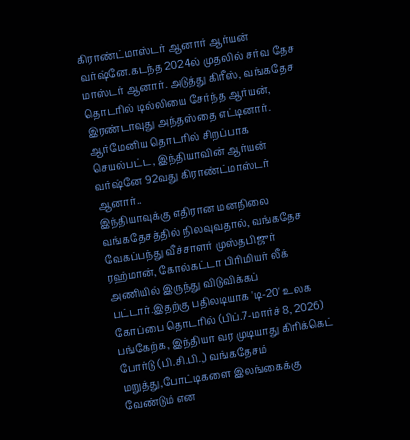கிராண்ட்மாஸ்டர் ஆனார் ஆர்யன் வர்ஷ்னே.கடந்த 2024ல் முதலில் சர்வ தேச மாஸ்டர் ஆனார். அடுத்து கிரீஸ், வங்கதேச தொடரில் டில்லியை சேர்ந்த ஆர்யன், இரண்டாவுது அந்தஸ்தை எட்டினார். ஆர்மேனிய தொடரில் சிறப்பாக செயல்பட்ட, இந்தியாவின் ஆர்யன் வர்ஷ்னே 92வது கிராண்ட்மாஸ்டர் ஆனார்..
இந்தியாவுக்கு எதிரான மனநிலை வங்கதேசத்தில் நிலவுவதால், வங்கதேச வேகப்பந்து வீச்சாளர் முஸ்தபிஜுர் ரஹ்மான், கோல்கட்டா பிரிமியர் லீக் அணியில் இருந்து விடுவிக்கப் பட்டார்.இதற்கு பதிலடியாக 'டி-20' உலக கோப்பை தொடரில் (பிப்.7-மார்ச் 8, 2026) பங்கேற்க, இந்தியா வர முடியாது கிரிக்கெட் போர்டு (பி.சி.பி.,) வங்கதேசம் மறுத்து,போட்டிகளை இலங்கைக்கு வேண்டும் என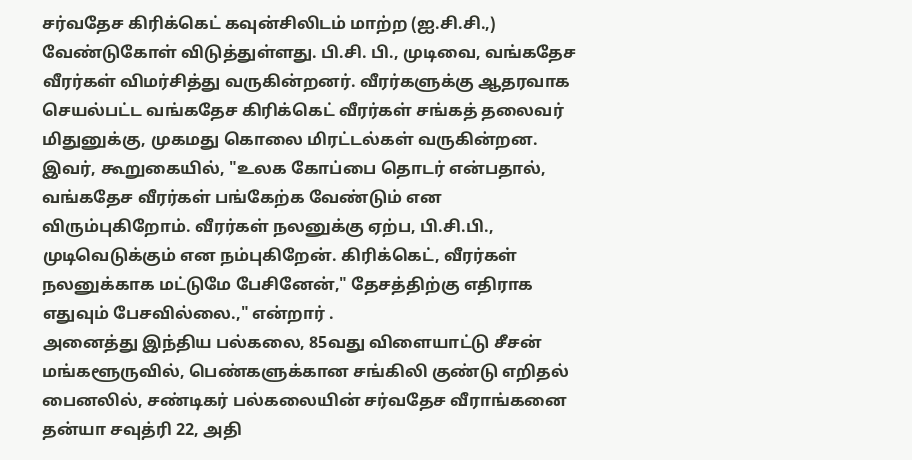சர்வதேச கிரிக்கெட் கவுன்சிலிடம் மாற்ற (ஐ.சி.சி.,) வேண்டுகோள் விடுத்துள்ளது. பி.சி. பி., முடிவை, வங்கதேச வீரர்கள் விமர்சித்து வருகின்றனர். வீரர்களுக்கு ஆதரவாக செயல்பட்ட வங்கதேச கிரிக்கெட் வீரர்கள் சங்கத் தலைவர் மிதுனுக்கு, முகமது கொலை மிரட்டல்கள் வருகின்றன. இவர், கூறுகையில், "உலக கோப்பை தொடர் என்பதால், வங்கதேச வீரர்கள் பங்கேற்க வேண்டும் என விரும்புகிறோம். வீரர்கள் நலனுக்கு ஏற்ப, பி.சி.பி., முடிவெடுக்கும் என நம்புகிறேன். கிரிக்கெட், வீரர்கள் நலனுக்காக மட்டுமே பேசினேன்," தேசத்திற்கு எதிராக எதுவும் பேசவில்லை.," என்றார் .
அனைத்து இந்திய பல்கலை, 85வது விளையாட்டு சீசன் மங்களூருவில், பெண்களுக்கான சங்கிலி குண்டு எறிதல் பைனலில், சண்டிகர் பல்கலையின் சர்வதேச வீராங்கனை தன்யா சவுத்ரி 22, அதி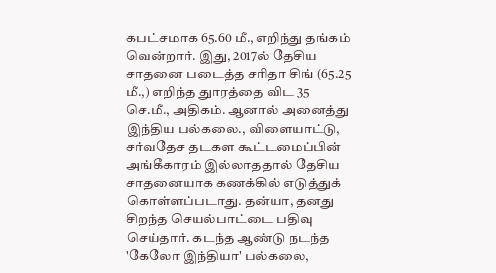கபட்சமாக 65.60 மீ., எறிந்து தங்கம் வென்றார். இது, 2017ல் தேசிய சாதனை படைத்த சரிதா சிங் (65.25 மீ.,) எறிந்த துாரத்தை விட 35 செ.மீ., அதிகம். ஆனால் அனைத்து இந்திய பல்கலை., விளையாட்டு, சர்வதேச தடகள கூட்டமைப்பின் அங்கீகாரம் இல்லாததால் தேசிய சாதனையாக கணக்கில் எடுத்துக் கொள்ளப்படாது. தன்யா, தனது சிறந்த செயல்பாட்டை பதிவு செய்தார். கடந்த ஆண்டு நடந்த 'கேலோ இந்தியா' பல்கலை,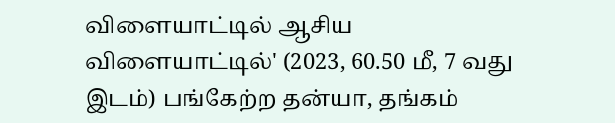விளையாட்டில் ஆசிய விளையாட்டில்' (2023, 60.50 மீ, 7 வது இடம்) பங்கேற்ற தன்யா, தங்கம்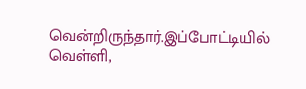வென்றிருந்தார்.இப்போட்டியில் வெள்ளி,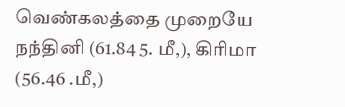வெண்கலத்தை முறையே நந்தினி (61.84 5. மீ,), கிரிமா (56.46 .மீ,)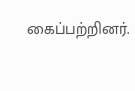கைப்பற்றினர்.